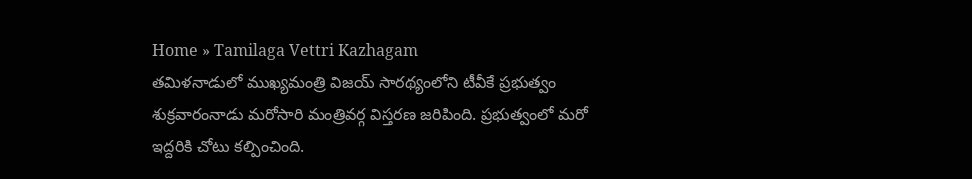Home » Tamilaga Vettri Kazhagam
తమిళనాడులో ముఖ్యమంత్రి విజయ్ సారథ్యంలోని టీవీకే ప్రభుత్వం శుక్రవారంనాడు మరోసారి మంత్రివర్గ విస్తరణ జరిపింది. ప్రభుత్వంలో మరో ఇద్దరికి చోటు కల్పించింది.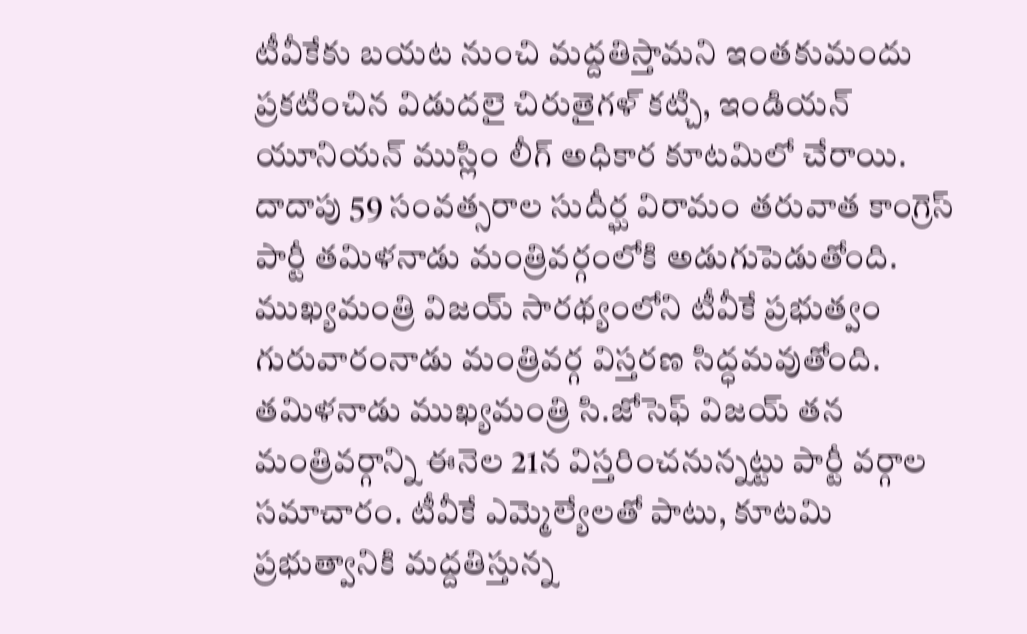టీవీకేకు బయట నుంచి మద్దతిస్తామని ఇంతకుమందు ప్రకటించిన విడుదలై చిరుతైగళ్ కట్చి, ఇండియన్ యూనియన్ ముస్లిం లీగ్ అధికార కూటమిలో చేరాయి.
దాదాపు 59 సంవత్సరాల సుదీర్ఘ విరామం తరువాత కాంగ్రెస్ పార్టీ తమిళనాడు మంత్రివర్గంలోకి అడుగుపెడుతోంది. ముఖ్యమంత్రి విజయ్ సారథ్యంలోని టీవీకే ప్రభుత్వం గురువారంనాడు మంత్రివర్గ విస్తరణ సిద్ధమవుతోంది.
తమిళనాడు ముఖ్యమంత్రి సి.జోసెఫ్ విజయ్ తన మంత్రివర్గాన్ని ఈనెల 21న విస్తరించనున్నట్టు పార్టీ వర్గాల సమాచారం. టీవీకే ఎమ్మెల్యేలతో పాటు, కూటమి ప్రభుత్వానికి మద్దతిస్తున్న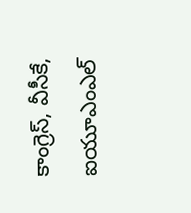కాంగ్రెస్, వీసీకే, ఐయూఎంఎల్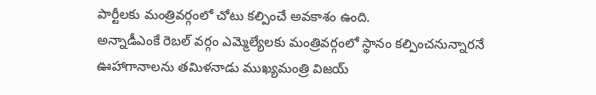పార్టీలకు మంత్రివర్గంలో చోటు కల్పించే అవకాశం ఉంది.
అన్నాడీఎంకే రెబల్ వర్గం ఎమ్మెల్యేలకు మంత్రివర్గంలో స్థానం కల్పించనున్నారనే ఊహాగానాలను తమిళనాడు ముఖ్యమంత్రి విజయ్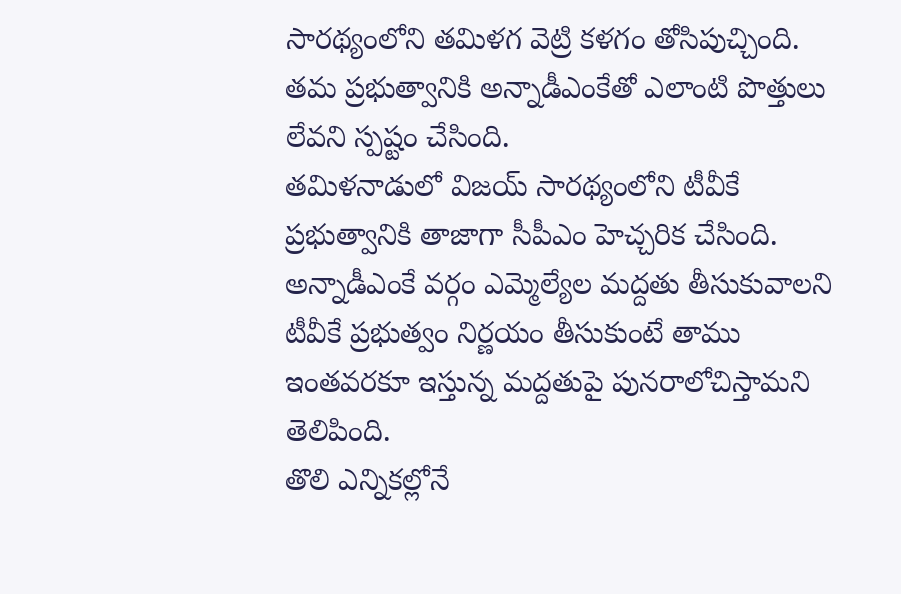సారథ్యంలోని తమిళగ వెట్రి కళగం తోసిపుచ్చింది. తమ ప్రభుత్వానికి అన్నాడీఎంకేతో ఎలాంటి పొత్తులు లేవని స్పష్టం చేసింది.
తమిళనాడులో విజయ్ సారథ్యంలోని టీవీకే ప్రభుత్వానికి తాజాగా సీపీఎం హెచ్చరిక చేసింది. అన్నాడీఎంకే వర్గం ఎమ్మెల్యేల మద్దతు తీసుకువాలని టీవీకే ప్రభుత్వం నిర్ణయం తీసుకుంటే తాము ఇంతవరకూ ఇస్తున్న మద్దతుపై పునరాలోచిస్తామని తెలిపింది.
తొలి ఎన్నికల్లోనే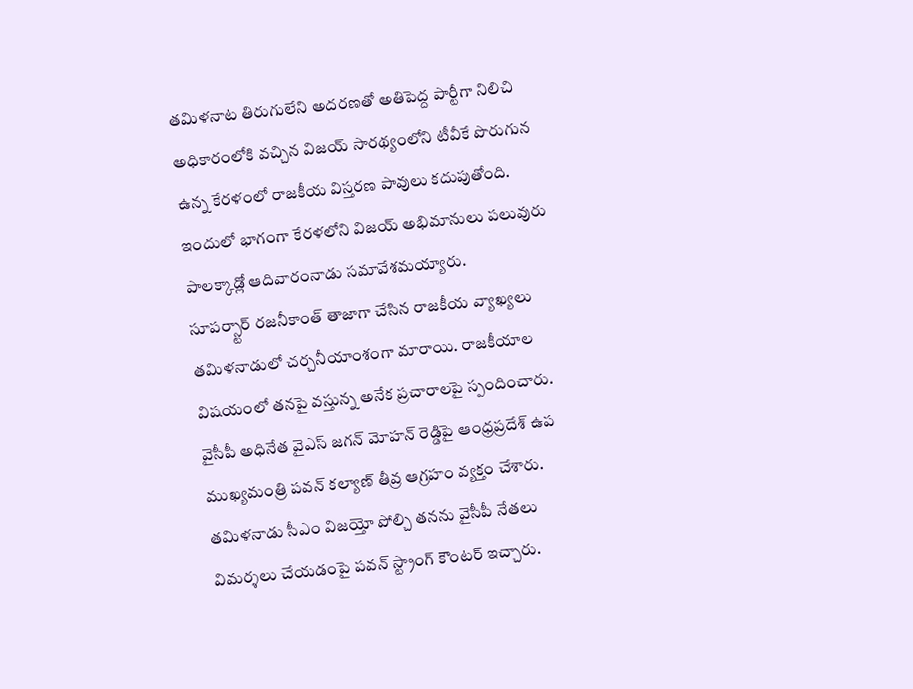తమిళనాట తిరుగులేని అదరణతో అతిపెద్ద పార్టీగా నిలిచి అధికారంలోకి వచ్చిన విజయ్ సారథ్యంలోని టీవీకే పొరుగున ఉన్న కేరళంలో రాజకీయ విస్తరణ పావులు కదుపుతోంది. ఇందులో భాగంగా కేరళలోని విజయ్ అభిమానులు పలువురు పాలక్కాడ్లో ఆదివారంనాడు సమావేశమయ్యారు.
సూపర్స్టార్ రజనీకాంత్ తాజాగా చేసిన రాజకీయ వ్యాఖ్యలు తమిళనాడులో చర్చనీయాంశంగా మారాయి. రాజకీయాల విషయంలో తనపై వస్తున్న అనేక ప్రచారాలపై స్పందించారు.
వైసీపీ అధినేత వైఎస్ జగన్ మోహన్ రెడ్డిపై ఆంధ్రప్రదేశ్ ఉప ముఖ్యమంత్రి పవన్ కల్యాణ్ తీవ్ర ఆగ్రహం వ్యక్తం చేశారు. తమిళనాడు సీఎం విజయ్తో పోల్చి తనను వైసీపీ నేతలు విమర్శలు చేయడంపై పవన్ స్ట్రాంగ్ కౌంటర్ ఇచ్చారు.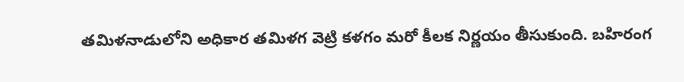తమిళనాడులోని అధికార తమిళగ వెట్రి కళగం మరో కీలక నిర్ణయం తీసుకుంది. బహిరంగ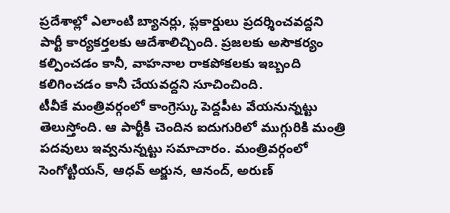ప్రదేశాల్లో ఎలాంటి బ్యానర్లు, ప్లకార్డులు ప్రదర్శించవద్దని పార్టీ కార్యకర్తలకు ఆదేశాలిచ్చింది. ప్రజలకు అసౌకర్యం కల్పించడం కానీ, వాహనాల రాకపోకలకు ఇబ్బంది కలిగించడం కానీ చేయవద్దని సూచించింది.
టీవీకే మంత్రివర్గంలో కాంగ్రెస్కు పెద్దపీట వేయనున్నట్టు తెలుస్తోంది. ఆ పార్టీకి చెందిన ఐదుగురిలో ముగ్గురికి మంత్రి పదవులు ఇవ్వనున్నట్టు సమాచారం. మంత్రివర్గంలో సెంగోట్టియన్, ఆధవ్ అర్జున, ఆనంద్, అరుణ్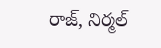రాజ్, నిర్మల్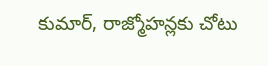కుమార్, రాజ్మోహన్లకు చోటు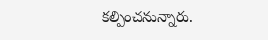కల్పించనున్నారు.